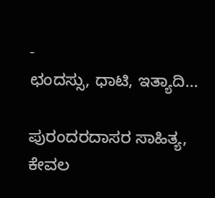-
ಛಂದಸ್ಸು, ಧಾಟಿ, ಇತ್ಯಾದಿ…

ಪುರಂದರದಾಸರ ಸಾಹಿತ್ಯ, ಕೇವಲ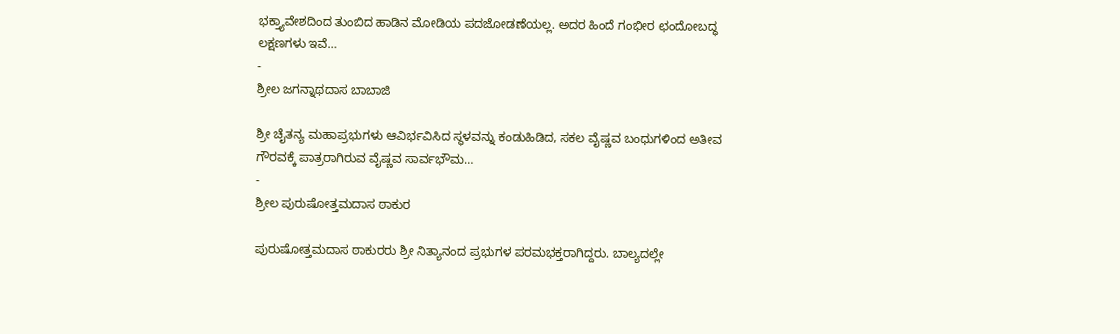ಭಕ್ತ್ಯಾವೇಶದಿಂದ ತುಂಬಿದ ಹಾಡಿನ ಮೋಡಿಯ ಪದಜೋಡಣೆಯಲ್ಲ. ಅದರ ಹಿಂದೆ ಗಂಭೀರ ಛಂದೋಬದ್ಧ ಲಕ್ಷಣಗಳು ಇವೆ…
-
ಶ್ರೀಲ ಜಗನ್ನಾಥದಾಸ ಬಾಬಾಜಿ

ಶ್ರೀ ಚೈತನ್ಯ ಮಹಾಪ್ರಭುಗಳು ಆವಿರ್ಭವಿಸಿದ ಸ್ಥಳವನ್ನು ಕಂಡುಹಿಡಿದ, ಸಕಲ ವೈಷ್ಣವ ಬಂಧುಗಳಿಂದ ಅತೀವ ಗೌರವಕ್ಕೆ ಪಾತ್ರರಾಗಿರುವ ವೈಷ್ಣವ ಸಾರ್ವಭೌಮ…
-
ಶ್ರೀಲ ಪುರುಷೋತ್ತಮದಾಸ ಠಾಕುರ

ಪುರುಷೋತ್ತಮದಾಸ ಠಾಕುರರು ಶ್ರೀ ನಿತ್ಯಾನಂದ ಪ್ರಭುಗಳ ಪರಮಭಕ್ತರಾಗಿದ್ದರು. ಬಾಲ್ಯದಲ್ಲೇ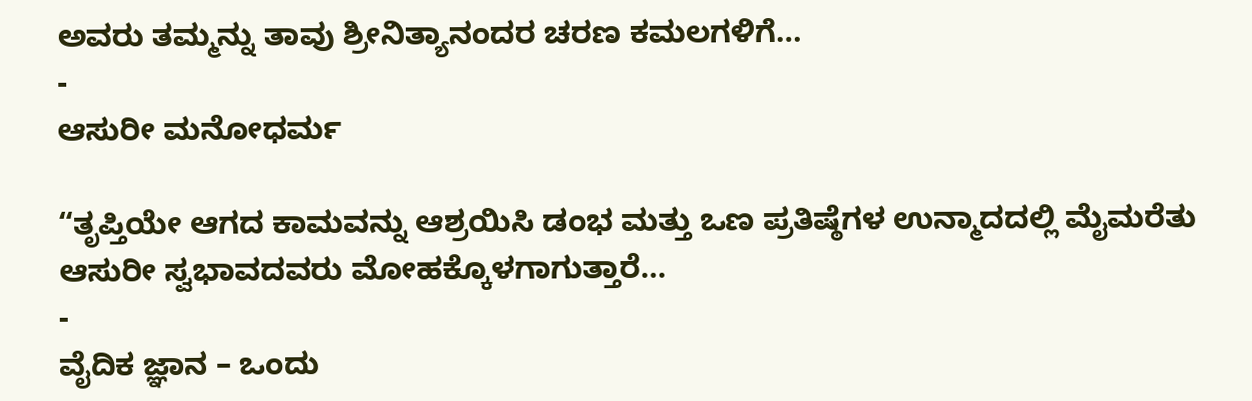ಅವರು ತಮ್ಮನ್ನು ತಾವು ಶ್ರೀನಿತ್ಯಾನಂದರ ಚರಣ ಕಮಲಗಳಿಗೆ…
-
ಆಸುರೀ ಮನೋಧರ್ಮ

“ತೃಪ್ತಿಯೇ ಆಗದ ಕಾಮವನ್ನು ಆಶ್ರಯಿಸಿ ಡಂಭ ಮತ್ತು ಒಣ ಪ್ರತಿಷ್ಠೆಗಳ ಉನ್ಮಾದದಲ್ಲಿ ಮೈಮರೆತು ಆಸುರೀ ಸ್ವಭಾವದವರು ಮೋಹಕ್ಕೊಳಗಾಗುತ್ತಾರೆ…
-
ವೈದಿಕ ಜ್ಞಾನ – ಒಂದು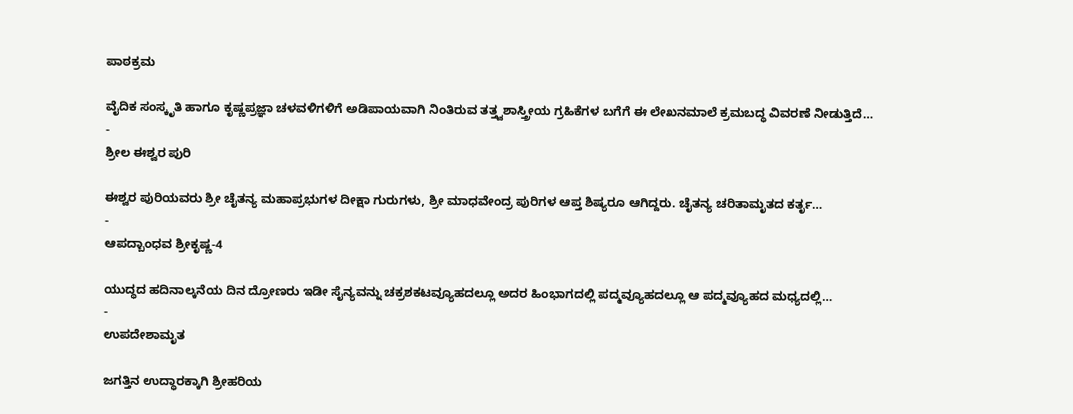ಪಾಠಕ್ರಮ

ವೈದಿಕ ಸಂಸ್ಕೃತಿ ಹಾಗೂ ಕೃಷ್ಣಪ್ರಜ್ಞಾ ಚಳವಳಿಗಳಿಗೆ ಅಡಿಪಾಯವಾಗಿ ನಿಂತಿರುವ ತತ್ತ್ವಶಾಸ್ತ್ರೀಯ ಗ್ರಹಿಕೆಗಳ ಬಗೆಗೆ ಈ ಲೇಖನಮಾಲೆ ಕ್ರಮಬದ್ಧ ವಿವರಣೆ ನೀಡುತ್ತಿದೆ…
-
ಶ್ರೀಲ ಈಶ್ವರ ಪುರಿ

ಈಶ್ವರ ಪುರಿಯವರು ಶ್ರೀ ಚೈತನ್ಯ ಮಹಾಪ್ರಭುಗಳ ದೀಕ್ಷಾ ಗುರುಗಳು, ಶ್ರೀ ಮಾಧವೇಂದ್ರ ಪುರಿಗಳ ಆಪ್ತ ಶಿಷ್ಯರೂ ಆಗಿದ್ದರು. ಚೈತನ್ಯ ಚರಿತಾಮೃತದ ಕರ್ತೃ…
-
ಆಪದ್ಬಾಂಧವ ಶ್ರೀಕೃಷ್ಣ-4

ಯುದ್ಧದ ಹದಿನಾಲ್ಕನೆಯ ದಿನ ದ್ರೋಣರು ಇಡೀ ಸೈನ್ಯವನ್ನು ಚಕ್ರಶಕಟವ್ಯೂಹದಲ್ಲೂ ಅದರ ಹಿಂಭಾಗದಲ್ಲಿ ಪದ್ಮವ್ಯೂಹದಲ್ಲೂ ಆ ಪದ್ಮವ್ಯೂಹದ ಮಧ್ಯದಲ್ಲಿ…
-
ಉಪದೇಶಾಮೃತ

ಜಗತ್ತಿನ ಉದ್ಧಾರಕ್ಕಾಗಿ ಶ್ರೀಹರಿಯ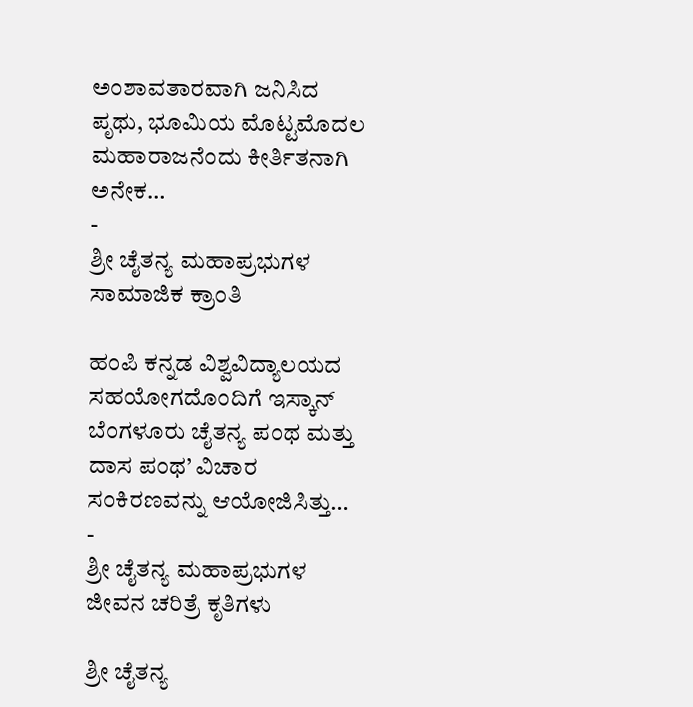ಅಂಶಾವತಾರವಾಗಿ ಜನಿಸಿದ ಪೃಥು, ಭೂಮಿಯ ಮೊಟ್ಟಮೊದಲ ಮಹಾರಾಜನೆಂದು ಕೀರ್ತಿತನಾಗಿ ಅನೇಕ…
-
ಶ್ರೀ ಚೈತನ್ಯ ಮಹಾಪ್ರಭುಗಳ ಸಾಮಾಜಿಕ ಕ್ರಾಂತಿ

ಹಂಪಿ ಕನ್ನಡ ವಿಶ್ವವಿದ್ಯಾಲಯದ ಸಹಯೋಗದೊಂದಿಗೆ ಇಸ್ಕಾನ್ ಬೆಂಗಳೂರು ಚೈತನ್ಯ ಪಂಥ ಮತ್ತು ದಾಸ ಪಂಥ’ ವಿಚಾರ ಸಂಕಿರಣವನ್ನು ಆಯೋಜಿಸಿತ್ತು…
-
ಶ್ರೀ ಚೈತನ್ಯ ಮಹಾಪ್ರಭುಗಳ ಜೀವನ ಚರಿತ್ರೆ ಕೃತಿಗಳು

ಶ್ರೀ ಚೈತನ್ಯ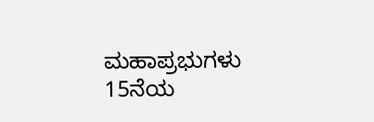ಮಹಾಪ್ರಭುಗಳು 15ನೆಯ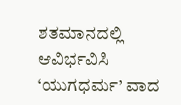ಶತಮಾನದಲ್ಲಿ ಆವಿರ್ಭವಿಸಿ ‘ಯುಗಧರ್ಮ’ ವಾದ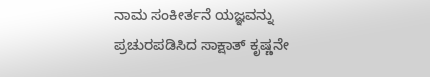ನಾಮ ಸಂಕೀರ್ತನೆ ಯಜ್ಞವನ್ನು ಪ್ರಚುರಪಡಿಸಿದ ಸಾಕ್ಷಾತ್ ಕೃಷ್ಣನೇ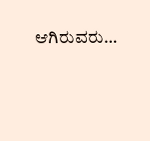ಆಗಿರುವರು…